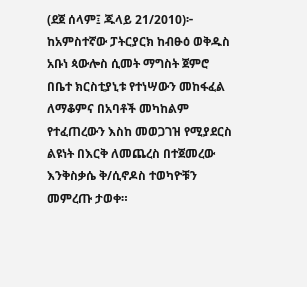(ደጀ ሰላም፤ ጁላይ 21/2010)፦ ከአምስተኛው ፓትርያርክ ከብፁዕ ወቅዱስ አቡነ ጳውሎስ ሲመት ማግስት ጀምሮ በቤተ ክርስቲያኒቱ የተነሣውን መከፋፈል ለማቆምና በአባቶች መካከልም የተፈጠረውን እስከ መወጋገዝ የሚያደርስ ልዩነት በእርቅ ለመጨረስ በተጀመረው እንቅስቃሴ ቅ/ሲኖዶስ ተወካዮቹን መምረጡ ታወቀ።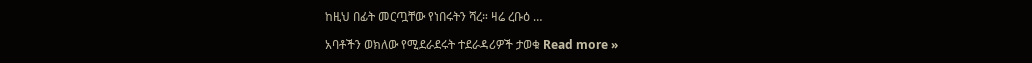ከዚህ በፊት መርጧቸው የነበሩትን ሻረ። ዛሬ ረቡዕ …

አባቶችን ወክለው የሚደራደሩት ተደራዳሪዎች ታወቁ Read more »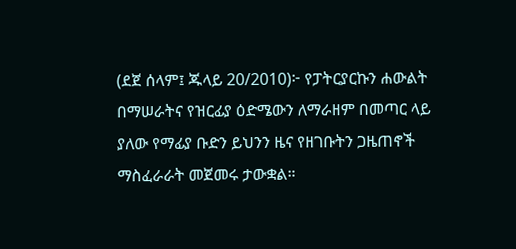(ደጀ ሰላም፤ ጁላይ 20/2010)፦ የፓትርያርኩን ሐውልት በማሠራትና የዝርፊያ ዕድሜውን ለማራዘም በመጣር ላይ ያለው የማፊያ ቡድን ይህንን ዜና የዘገቡትን ጋዜጠኖች ማስፈራራት መጀመሩ ታውቋል።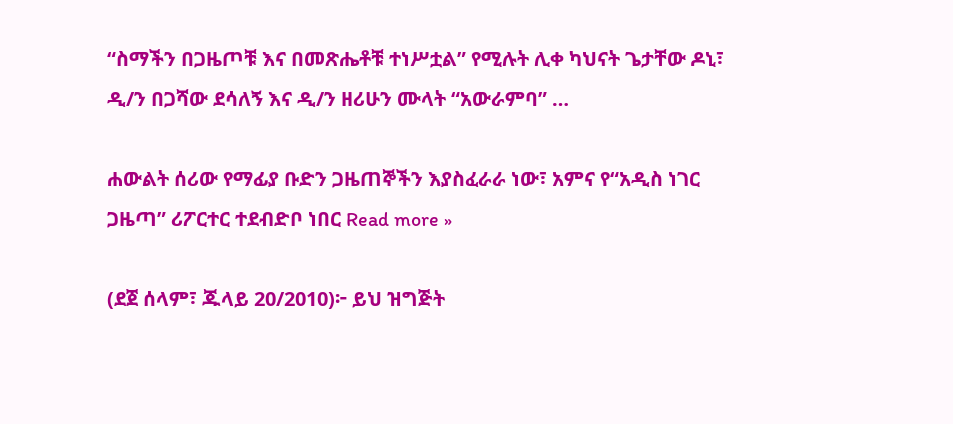“ስማችን በጋዜጦቹ እና በመጽሔቶቹ ተነሥቷል” የሚሉት ሊቀ ካህናት ጌታቸው ዶኒ፣ ዲ/ን በጋሻው ደሳለኝ እና ዲ/ን ዘሪሁን ሙላት “አውራምባ” …

ሐውልት ሰሪው የማፊያ ቡድን ጋዜጠኞችን እያስፈራራ ነው፣ አምና የ“አዲስ ነገር ጋዜጣ” ሪፖርተር ተደብድቦ ነበር Read more »

(ደጀ ሰላም፣ ጁላይ 20/2010)፦ ይህ ዝግጅት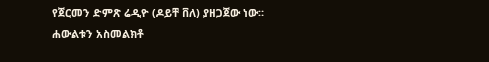የጀርመን ድምጽ ሬዲዮ (ዶይቸ ቨለ) ያዘጋጀው ነው። ሐውልቱን አስመልክቶ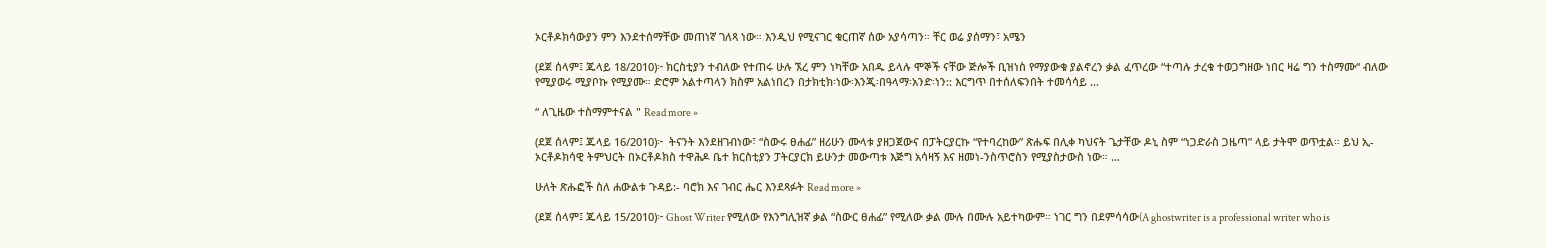ኦርቶዶክሳውያን ምን እንደተሰማቸው መጠነኛ ገለጻ ነው። እንዲህ የሚናገር ቁርጠኛ ሰው አያሳጣን። ቸር ወሬ ያሰማን፣ አሜን

(ደጀ ሰላም፤ ጁላይ 18/2010)፦ ክርስቲያን ተብለው የተጠሩ ሁሉ ኧረ ምን ነካቸው አበዱ ይላሉ ሞኞች ናቸው ጅሎች ቢዝነስ የማያውቁ ያልኖረን ቃል ፈጥረው “ተጣሉ ታረቁ ተወጋግዘው ነበር ዛሬ ግን ተስማሙ“ ብለው የሚያወሩ ሚያቦኩ የሚያሙ። ድሮም አልተጣላን ክስም አልነበረን በታክቲክ፡ነው፡እንጂ፡በዓላማ፡አንድ፡ነን:: እርግጥ በተሰለፍንበት ተመሳሳይ …

“ ለጊዜው ተስማምተናል " Read more »

(ደጀ ሰላም፤ ጁላይ 16/2010)፦  ትናንት እንደዘገብነው፣ “ስውሩ ፀሐፊ” ዘሪሁን ሙላቱ ያዘጋጀውና በፓትርያርኩ “የተባረከው” ጽሑፍ በሊቀ ካህናት ጌታቸው ዶኒ ስም “ነጋድራስ ጋዜጣ” ላይ ታትሞ ወጥቷል። ይህ ኢ-ኦርቶዶክሳዊ ትምህርት በኦርቶዶክስ ተዋሕዶ ቤተ ክርስቲያን ፓትርያርክ ይሁንታ መውጣቱ እጅግ አሳዛኝ እና ዘመነ-ንስጥሮስን የሚያስታውስ ነው። …

ሁለት ጽሑፎች ስለ ሐውልቱ ጉዳይ:- ባሮክ እና ገብር ሔር እንደጻፉት Read more »

(ደጀ ሰላም፤ ጁላይ 15/2010)፦ Ghost Writer የሚለው የእንግሊዝኛ ቃል “ስውር ፀሐፊ” የሚለው ቃል ሙሉ በሙሉ አይተካውም። ነገር ግን በደምሳሳው(A ghostwriter is a professional writer who is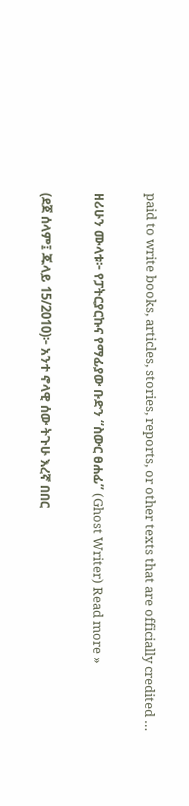paid to write books, articles, stories, reports, or other texts that are officially credited …

ዘሪሁን ሙላቱ፦ የፓትርያርኩና የማፊያው ቡድን “ስውር ፀሐፊ” (Ghost Writer) Read more »

(ደጀ ሰላም፤ ጁላይ 15/2010)፦ አንተ ኖላዊ ሰው ትጉሁ እረኛ በበር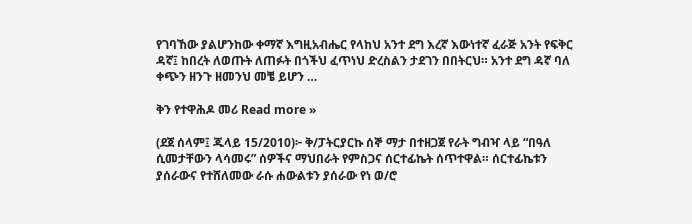የገባኸው ያልሆንከው ቀማኛ እግዚአብሔር የላከህ አንተ ደግ እረኛ እውነተኛ ፈራጅ አንት የፍቅር ዳኛ፤ ከበረት ለወጡት ለጠፉት በጎችህ ፈጥነህ ድረስልን ታደገን በበትርህ። አንተ ደግ ዳኛ ባለ ቀጭን ዘንጉ ዘመንህ መቼ ይሆን …

ቅን የተዋሕዶ መሪ Read more »

(ደጀ ሰላም፤ ጁላይ 15/2010)፦ ቅ/ፓትርያርኩ ሰኞ ማታ በተዘጋጀ የራት ግብዣ ላይ “በዓለ ሲመታቸውን ላሳመሩ” ሰዎችና ማህበራት የምስጋና ሰርተፊኬት ሰጥተዋል። ሰርተፊኬቱን ያሰራውና የተሸለመው ራሱ ሐውልቱን ያሰራው የነ ወ/ሮ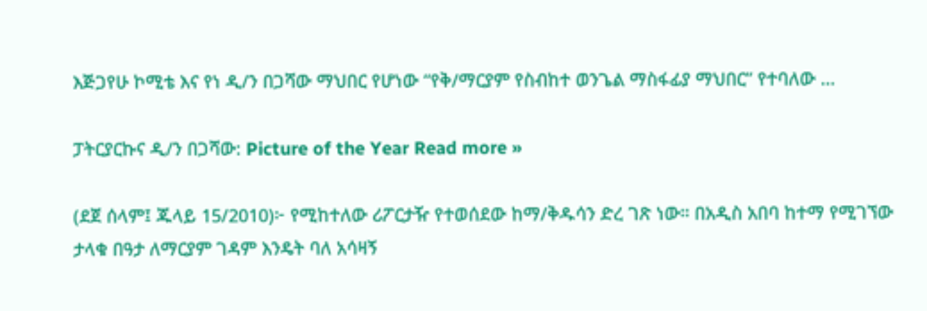እጅጋየሁ ኮሚቴ እና የነ ዲ/ን በጋሻው ማህበር የሆነው “የቅ/ማርያም የስብከተ ወንጌል ማስፋፊያ ማህበር” የተባለው …

ፓትርያርኩና ዲ/ን በጋሻው: Picture of the Year Read more »

(ደጀ ሰላም፤ ጁላይ 15/2010)፦ የሚከተለው ሪፖርታዥ የተወሰደው ከማ/ቅዱሳን ድረ ገጽ ነው። በአዲስ አበባ ከተማ የሚገኘው ታላቁ በዓታ ለማርያም ገዳም እንዴት ባለ አሳዛኝ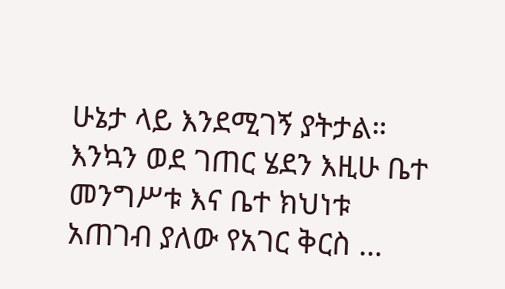ሁኔታ ላይ እንደሚገኝ ያትታል። እንኳን ወደ ገጠር ሄደን እዚሁ ቤተ መንግሥቱ እና ቤተ ክህነቱ አጠገብ ያለው የአገር ቅርስ …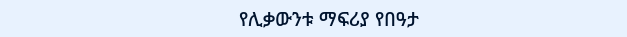የሊቃውንቱ ማፍሪያ የበዓታ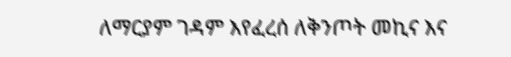ለማርያም ገዳም እየፈረሰ ለቅንጦት መኪና እና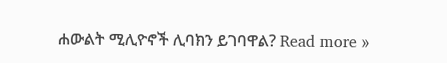ሐውልት ሚሊዮኖች ሊባክን ይገባዋል? Read more »